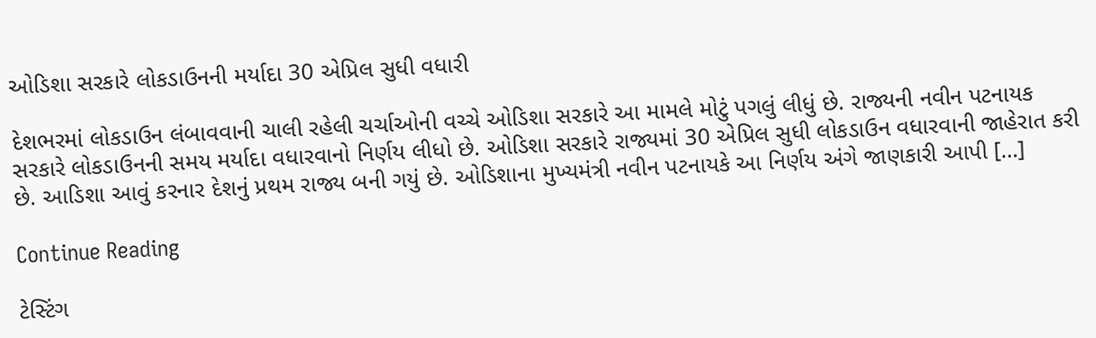ઓડિશા સરકારે લોકડાઉનની મર્યાદા 30 એપ્રિલ સુધી વધારી

દેશભરમાં લોકડાઉન લંબાવવાની ચાલી રહેલી ચર્ચાઓની વચ્ચે ઓડિશા સરકારે આ મામલે મોટું પગલું લીધું છે. રાજ્યની નવીન પટનાયક સરકારે લોકડાઉનની સમય મર્યાદા વધારવાનો નિર્ણય લીધો છે. ઓડિશા સરકારે રાજ્યમાં 30 એપ્રિલ સુધી લોકડાઉન વધારવાની જાહેરાત કરી છે. આડિશા આવું કરનાર દેશનું પ્રથમ રાજ્ય બની ગયું છે. ઓડિશાના મુખ્યમંત્રી નવીન પટનાયકે આ નિર્ણય અંગે જાણકારી આપી […]

Continue Reading

ટેસ્ટિંગ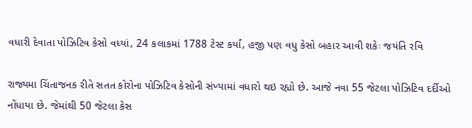વધારી દેવાતા પોઝિટિવ કેસો વધ્યાં, 24 કલાકમાં 1788 ટેસ્ટ કર્યાં, હજી પણ વધુ કેસો બહાર આવી શકેઃ જયંતિ રવિ

રાજ્યમા ચિંતાજનક રીતે સતત કોરોના પોઝિટિવ કેસોની સંખ્યામાં વધારો થઇ રહ્યો છે. આજે નવા 55 જેટલા પોઝિટિવ દર્દીઓ નોંધાયા છે. જેમાંથી 50 જેટલા કેસ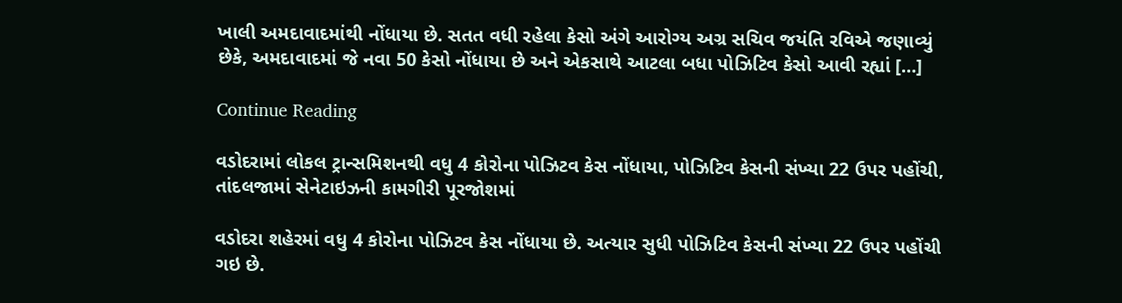ખાલી અમદાવાદમાંથી નોંધાયા છે. સતત વધી રહેલા કેસો અંગે આરોગ્ય અગ્ર સચિવ જયંતિ રવિએ જણાવ્યું છેકે, અમદાવાદમાં જે નવા 50 કેસો નોંધાયા છે અને એકસાથે આટલા બધા પોઝિટિવ કેસો આવી રહ્યાં […]

Continue Reading

વડોદરામાં લોકલ ટ્રાન્સમિશનથી વધુ 4 કોરોના પોઝિટવ કેસ નોંધાયા, પોઝિટિવ કેસની સંખ્યા 22 ઉપર પહોંચી, તાંદલજામાં સેનેટાઇઝની કામગીરી પૂરજોશમાં

વડોદરા શહેરમાં વધુ 4 કોરોના પોઝિટવ કેસ નોંધાયા છે. અત્યાર સુધી પોઝિટિવ કેસની સંખ્યા 22 ઉપર પહોંચી ગઇ છે.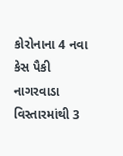કોરોનાના 4 નવા કેસ પૈકી નાગરવાડા વિસ્તારમાંથી 3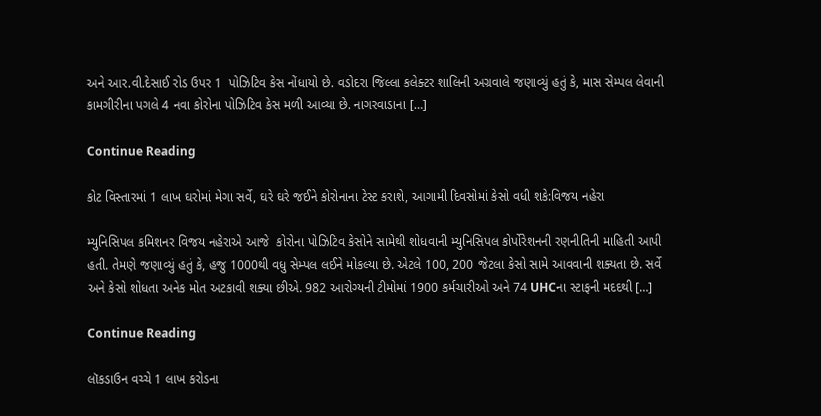અને આર.વી.દેસાઈ રોડ ઉપર 1  પોઝિટિવ કેસ નોંધાયો છે. વડોદરા જિલ્લા કલેક્ટર શાલિની અગ્રવાલે જણાવ્યું હતું કે, માસ સેમ્પલ લેવાની કામગીરીના પગલે 4 નવા કોરોના પોઝિટિવ કેસ મળી આવ્યા છે. નાગરવાડાના […]

Continue Reading

કોટ વિસ્તારમાં 1 લાખ ઘરોમાં મેગા સર્વે, ઘરે ઘરે જઈને કોરોનાના ટેસ્ટ કરાશે, આગામી દિવસોમાં કેસો વધી શકે:વિજય નહેરા

મ્યુનિસિપલ કમિશનર વિજય નહેરાએ આજે  કોરોના પોઝિટિવ કેસોને સામેથી શોધવાની મ્યુનિસિપલ કોર્પોરેશનની રણનીતિની માહિતી આપી હતી. તેમણે જણાવ્યું હતું કે, હજુ 1000થી વધુ સેમ્પલ લઈને મોકલ્યા છે. એટલે 100, 200 જેટલા કેસો સામે આવવાની શક્યતા છે. સર્વે અને કેસો શોધતા અનેક મોત અટકાવી શક્યા છીએ. 982 આરોગ્યની ટીમોમાં 1900 કર્મચારીઓ અને 74 UHCના સ્ટાફની મદદથી […]

Continue Reading

લૉકડાઉન વચ્ચે 1 લાખ કરોડના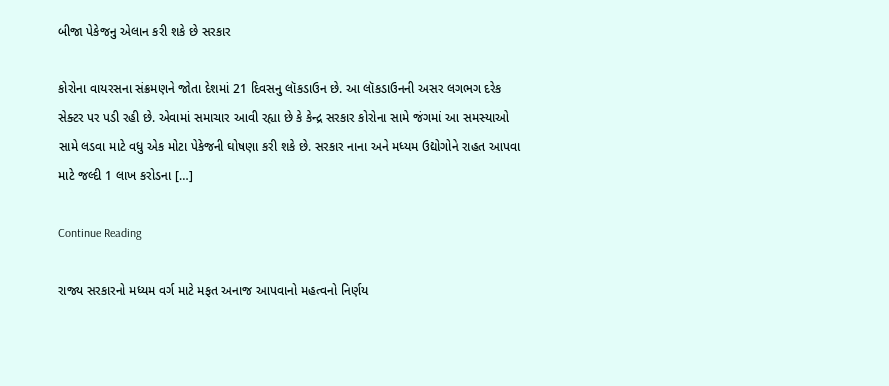બીજા પેકેજનુ એલાન કરી શકે છે સરકાર

કોરોના વાયરસના સંક્રમણને જોતા દેશમાં 21 દિવસનુ લૉકડાઉન છે. આ લૉકડાઉનની અસર લગભગ દરેક સેક્ટર પર પડી રહી છે. એવામાં સમાચાર આવી રહ્યા છે કે કેન્દ્ર સરકાર કોરોના સામે જંગમાં આ સમસ્યાઓ સામે લડવા માટે વધુ એક મોટા પેકેજની ઘોષણા કરી શકે છે. સરકાર નાના અને મધ્યમ ઉદ્યોગોને રાહત આપવા માટે જલ્દી 1 લાખ કરોડના […]

Continue Reading

રાજ્ય સરકારનો મધ્યમ વર્ગ માટે મફત અનાજ આપવાનો મહત્વનો નિર્ણય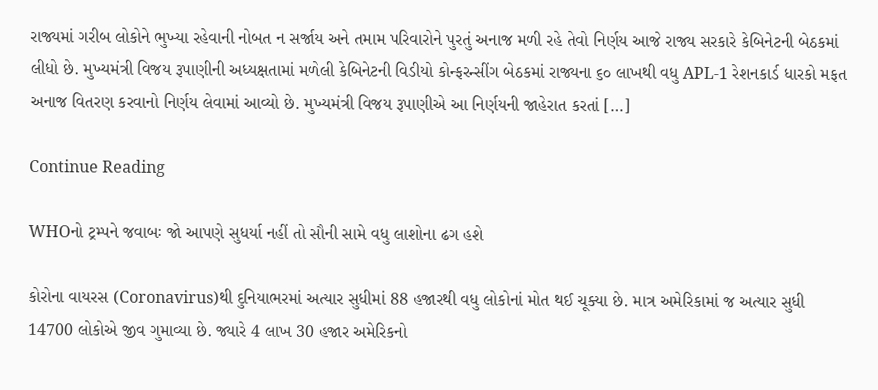રાજ્યમાં ગરીબ લોકોને ભુખ્યા રહેવાની નોબત ન સર્જાય અને તમામ પરિવારોને પુરતું અનાજ મળી રહે તેવો નિર્ણય આજે રાજ્ય સરકારે કેબિનેટની બેઠકમાં લીધો છે. મુખ્યમંત્રી વિજય રૂપાણીની અધ્યક્ષતામાં મળેલી કેબિનેટની વિડીયો કોન્ફરન્સીંગ બેઠકમાં રાજ્યના ૬૦ લાખથી વધુ APL-1 રેશનકાર્ડ ધારકો મફત અનાજ વિતરણ કરવાનો નિર્ણય લેવામાં આવ્યો છે. મુખ્યમંત્રી વિજય રૂપાણીએ આ નિર્ણયની જાહેરાત કરતાં […]

Continue Reading

WHOનો ટ્રમ્પને જવાબઃ જો આપણે સુધર્યા નહીં તો સૌની સામે વધુ લાશોના ઢગ હશે

કોરોના વાયરસ (Coronavirus)થી દુનિયાભરમાં અત્યાર સુધીમાં 88 હજારથી વધુ લોકોનાં મોત થઈ ચૂક્યા છે. માત્ર અમેરિકામાં જ અત્યાર સુધી 14700 લોકોએ જીવ ગુમાવ્યા છે. જ્યારે 4 લાખ 30 હજાર અમેરિકનો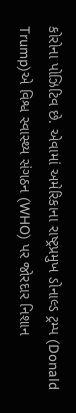કોરોના પોઝિટિવ છે. એવામાં અમેરિકાના રાષ્ટ્રપ્રમુખ ડોનાલ્ડ ટ્રમ્પ (Donald Trump)એ વિશ્વ સ્વાસ્થ્ય સંગઠન (WHO) પર જોરદાર નિશાન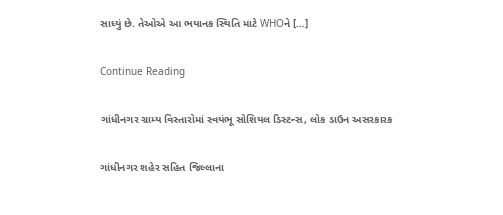સાધ્યું છે. તેઓએ આ ભયાનક સ્થિતિ માટે WHOને […]

Continue Reading

ગાંધીનગર ગ્રામ્ય વિસ્તારોમાં સ્વયંભૂ સોશિયલ ડિસ્ટન્સ, લોક ડાઉન અસરકારક

ગાંધીનગર શહેર સહિત જિલ્લાના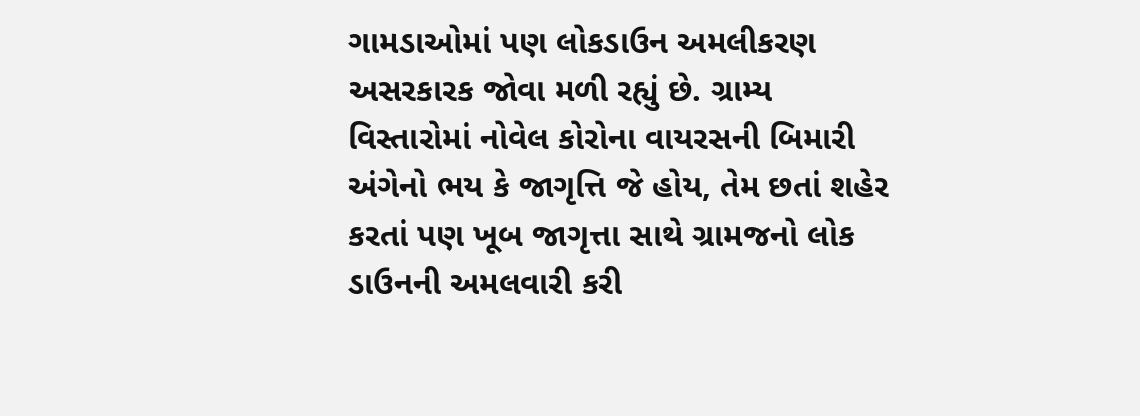ગામડાઓમાં પણ લોકડાઉન અમલીકરણ અસરકારક જોવા મળી રહ્યું છે. ગ્રામ્ય વિસ્તારોમાં નોવેલ કોરોના વાયરસની બિમારી અંગેનો ભય કે જાગૃત્તિ જે હોય, તેમ છતાં શહેર કરતાં પણ ખૂબ જાગૃત્તા સાથે ગ્રામજનો લોક ડાઉનની અમલવારી કરી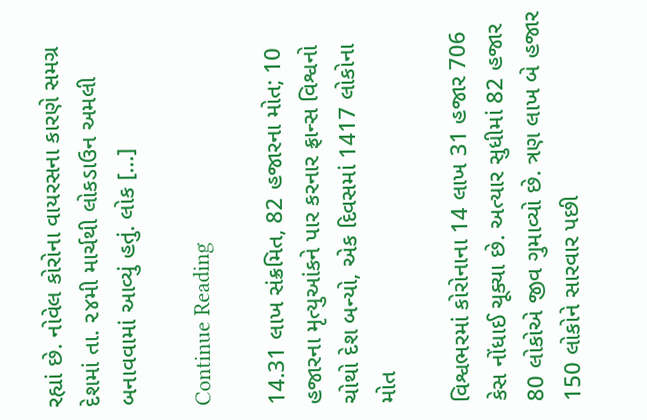રહ્યાં છે. નોવેલ કોરોના વાયરસના કારણે સમગ્ર દેશમાં તા. ૨૪મી માર્ચથી લોકડાઉન અમલી બનાવવામાં આવ્યું હતું. લોક […]

Continue Reading

14.31 લાખ સંક્રમિત, 82 હજારના મોત; 10 હજારના મૃત્યુઆંકને પાર કરનાર ફ્રાન્સ વિશ્વનો ચોથો દેશ બન્યો, એક દિવસમાં 1417 લોકોના મોત

વિશ્વભરમાં કોરોનાના 14 લાખ 31 હજાર 706 કેસ નોંધાઈ ચૂક્યા છે. અત્યાર સુધીમાં 82 હજાર 80 લોકોએ જીવ ગુમાવ્યો છે. ત્રણ લાખ બે હજાર 150 લોકોને સારવાર પછી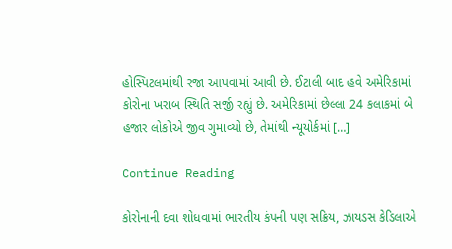હોસ્પિટલમાંથી રજા આપવામાં આવી છે. ઈટાલી બાદ હવે અમેરિકામાં કોરોના ખરાબ સ્થિતિ સર્જી રહ્યું છે. અમેરિકામાં છેલ્લા 24 કલાકમાં બે હજાર લોકોએ જીવ ગુમાવ્યો છે, તેમાંથી ન્યૂયોર્કમાં […]

Continue Reading

કોરોનાની દવા શોધવામાં ભારતીય કંપની પણ સક્રિય, ઝાયડસ કેડિલાએ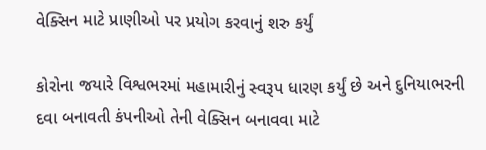વેક્સિન માટે પ્રાણીઓ પર પ્રયોગ કરવાનું શરુ કર્યું

કોરોના જયારે વિશ્વભરમાં મહામારીનું સ્વરૂપ ધારણ કર્યું છે અને દુનિયાભરની દવા બનાવતી કંપનીઓ તેની વેક્સિન બનાવવા માટે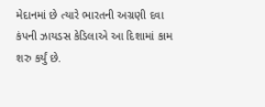મેદાનમાં છે ત્યારે ભારતની અગ્રણી દવા કંપની ઝાયડસ કેડિલાએ આ દિશામાં કામ શરુ કર્યું છે.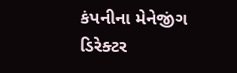કંપનીના મેનેજીંગ ડિરેક્ટર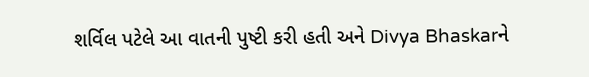શર્વિલ પટેલે આ વાતની પુષ્ટી કરી હતી અને Divya Bhaskarને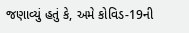જણાવ્યું હતું કે, અમે કોવિડ-19ની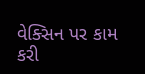વેક્સિન પર કામ કરી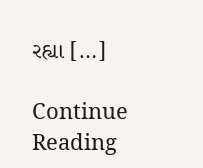રહ્યા […]

Continue Reading